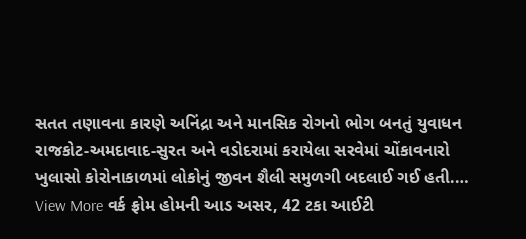સતત તણાવના કારણે અનિંદ્રા અને માનસિક રોગનો ભોગ બનતું યુવાધન રાજકોટ-અમદાવાદ-સુરત અને વડોદરામાં કરાયેલા સરવેમાં ચોંકાવનારો ખુલાસો કોરોનાકાળમાં લોકોનું જીવન શૈલી સમુળગી બદલાઈ ગઈ હતી.…
View More વર્ક ફ્રોમ હોમની આડ અસર, 42 ટકા આઈટી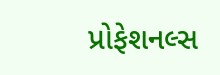પ્રોફેશનલ્સ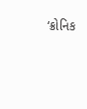‘ક્રોનિક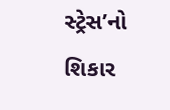સ્ટ્રેસ’નો શિકાર